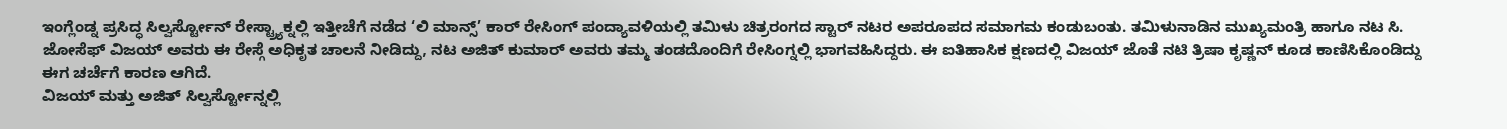ಇಂಗ್ಲೆಂಡ್ನ ಪ್ರಸಿದ್ಧ ಸಿಲ್ವರ್ಸ್ಟೋನ್ ರೇಸ್ಟ್ರ್ಯಾಕ್ನಲ್ಲಿ ಇತ್ತೀಚೆಗೆ ನಡೆದ ‘ಲಿ ಮಾನ್ಸ್’ ಕಾರ್ ರೇಸಿಂಗ್ ಪಂದ್ಯಾವಳಿಯಲ್ಲಿ ತಮಿಳು ಚಿತ್ರರಂಗದ ಸ್ಟಾರ್ ನಟರ ಅಪರೂಪದ ಸಮಾಗಮ ಕಂಡುಬಂತು. ತಮಿಳುನಾಡಿನ ಮುಖ್ಯಮಂತ್ರಿ ಹಾಗೂ ನಟ ಸಿ. ಜೋಸೆಫ್ ವಿಜಯ್ ಅವರು ಈ ರೇಸ್ಗೆ ಅಧಿಕೃತ ಚಾಲನೆ ನೀಡಿದ್ದು, ನಟ ಅಜಿತ್ ಕುಮಾರ್ ಅವರು ತಮ್ಮ ತಂಡದೊಂದಿಗೆ ರೇಸಿಂಗ್ನಲ್ಲಿ ಭಾಗವಹಿಸಿದ್ದರು. ಈ ಐತಿಹಾಸಿಕ ಕ್ಷಣದಲ್ಲಿ ವಿಜಯ್ ಜೊತೆ ನಟಿ ತ್ರಿಷಾ ಕೃಷ್ಣನ್ ಕೂಡ ಕಾಣಿಸಿಕೊಂಡಿದ್ದು ಈಗ ಚರ್ಚೆಗೆ ಕಾರಣ ಆಗಿದೆ.
ವಿಜಯ್ ಮತ್ತು ಅಜಿತ್ ಸಿಲ್ವರ್ಸ್ಟೋನ್ನಲ್ಲಿ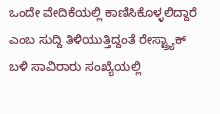ಒಂದೇ ವೇದಿಕೆಯಲ್ಲಿ ಕಾಣಿಸಿಕೊಳ್ಳಲಿದ್ದಾರೆ ಎಂಬ ಸುದ್ದಿ ತಿಳಿಯುತ್ತಿದ್ದಂತೆ ರೇಸ್ಟ್ರ್ಯಾಕ್ ಬಳಿ ಸಾವಿರಾರು ಸಂಖ್ಯೆಯಲ್ಲಿ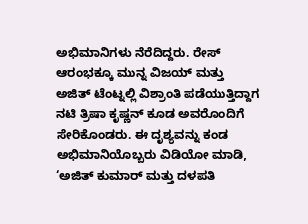ಅಭಿಮಾನಿಗಳು ನೆರೆದಿದ್ದರು. ರೇಸ್ ಆರಂಭಕ್ಕೂ ಮುನ್ನ ವಿಜಯ್ ಮತ್ತು ಅಜಿತ್ ಟೆಂಟ್ನಲ್ಲಿ ವಿಶ್ರಾಂತಿ ಪಡೆಯುತ್ತಿದ್ದಾಗ ನಟಿ ತ್ರಿಷಾ ಕೃಷ್ಣನ್ ಕೂಡ ಅವರೊಂದಿಗೆ ಸೇರಿಕೊಂಡರು. ಈ ದೃಶ್ಯವನ್ನು ಕಂಡ ಅಭಿಮಾನಿಯೊಬ್ಬರು ವಿಡಿಯೋ ಮಾಡಿ, ‘ಅಜಿತ್ ಕುಮಾರ್ ಮತ್ತು ದಳಪತಿ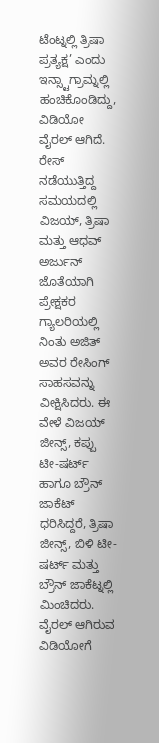ಟೆಂಟ್ನಲ್ಲಿ ತ್ರಿಷಾ ಪ್ರತ್ಯಕ್ಷ’ ಎಂದು ಇನ್ಸ್ಟಾಗ್ರಾಮ್ನಲ್ಲಿ ಹಂಚಿಕೊಂಡಿದ್ದು, ವಿಡಿಯೋ ವೈರಲ್ ಆಗಿದೆ.
ರೇಸ್ ನಡೆಯುತ್ತಿದ್ದ ಸಮಯದಲ್ಲಿ ವಿಜಯ್, ತ್ರಿಷಾ ಮತ್ತು ಆಧವ್ ಅರ್ಜುನ್ ಜೊತೆಯಾಗಿ ಪ್ರೇಕ್ಷಕರ ಗ್ಯಾಲರಿಯಲ್ಲಿ ನಿಂತು ಅಜಿತ್ ಅವರ ರೇಸಿಂಗ್ ಸಾಹಸವನ್ನು ವೀಕ್ಷಿಸಿದರು. ಈ ವೇಳೆ ವಿಜಯ್ ಜೀನ್ಸ್, ಕಪ್ಪು ಟೀ-ಷರ್ಟ್ ಹಾಗೂ ಬ್ರೌನ್ ಜಾಕೆಟ್ ಧರಿಸಿದ್ದರೆ, ತ್ರಿಷಾ ಜೀನ್ಸ್, ಬಿಳಿ ಟೀ-ಷರ್ಟ್ ಮತ್ತು ಬ್ರೌನ್ ಜಾಕೆಟ್ನಲ್ಲಿ ಮಿಂಚಿದರು. ವೈರಲ್ ಆಗಿರುವ ವಿಡಿಯೋಗೆ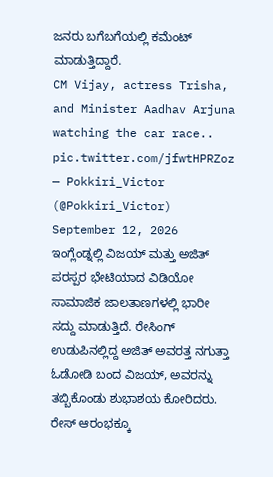ಜನರು ಬಗೆಬಗೆಯಲ್ಲಿ ಕಮೆಂಟ್ ಮಾಡುತ್ತಿದ್ದಾರೆ.
CM Vijay, actress Trisha, and Minister Aadhav Arjuna watching the car race.. pic.twitter.com/jfwtHPRZoz
— Pokkiri_Victor (@Pokkiri_Victor) September 12, 2026
ಇಂಗ್ಲೆಂಡ್ನಲ್ಲಿ ವಿಜಯ್ ಮತ್ತು ಅಜಿತ್ ಪರಸ್ಪರ ಭೇಟಿಯಾದ ವಿಡಿಯೋ ಸಾಮಾಜಿಕ ಜಾಲತಾಣಗಳಲ್ಲಿ ಭಾರೀ ಸದ್ದು ಮಾಡುತ್ತಿದೆ. ರೇಸಿಂಗ್ ಉಡುಪಿನಲ್ಲಿದ್ದ ಅಜಿತ್ ಅವರತ್ತ ನಗುತ್ತಾ ಓಡೋಡಿ ಬಂದ ವಿಜಯ್, ಅವರನ್ನು ತಬ್ಬಿಕೊಂಡು ಶುಭಾಶಯ ಕೋರಿದರು. ರೇಸ್ ಆರಂಭಕ್ಕೂ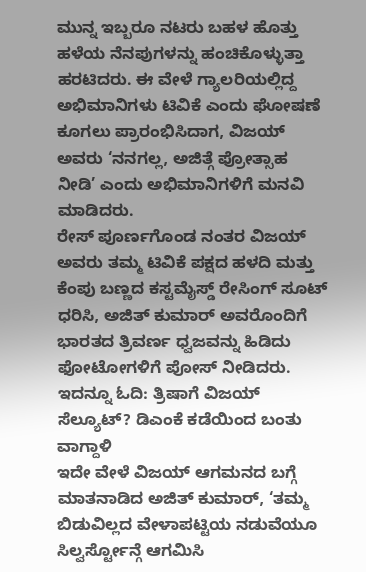ಮುನ್ನ ಇಬ್ಬರೂ ನಟರು ಬಹಳ ಹೊತ್ತು ಹಳೆಯ ನೆನಪುಗಳನ್ನು ಹಂಚಿಕೊಳ್ಳುತ್ತಾ ಹರಟಿದರು. ಈ ವೇಳೆ ಗ್ಯಾಲರಿಯಲ್ಲಿದ್ದ ಅಭಿಮಾನಿಗಳು ಟಿವಿಕೆ ಎಂದು ಘೋಷಣೆ ಕೂಗಲು ಪ್ರಾರಂಭಿಸಿದಾಗ, ವಿಜಯ್ ಅವರು ‘ನನಗಲ್ಲ, ಅಜಿತ್ಗೆ ಪ್ರೋತ್ಸಾಹ ನೀಡಿ’ ಎಂದು ಅಭಿಮಾನಿಗಳಿಗೆ ಮನವಿ ಮಾಡಿದರು.
ರೇಸ್ ಪೂರ್ಣಗೊಂಡ ನಂತರ ವಿಜಯ್ ಅವರು ತಮ್ಮ ಟಿವಿಕೆ ಪಕ್ಷದ ಹಳದಿ ಮತ್ತು ಕೆಂಪು ಬಣ್ಣದ ಕಸ್ಟಮೈಸ್ಡ್ ರೇಸಿಂಗ್ ಸೂಟ್ ಧರಿಸಿ, ಅಜಿತ್ ಕುಮಾರ್ ಅವರೊಂದಿಗೆ ಭಾರತದ ತ್ರಿವರ್ಣ ಧ್ವಜವನ್ನು ಹಿಡಿದು ಫೋಟೋಗಳಿಗೆ ಪೋಸ್ ನೀಡಿದರು.
ಇದನ್ನೂ ಓದಿ: ತ್ರಿಷಾಗೆ ವಿಜಯ್ ಸೆಲ್ಯೂಟ್? ಡಿಎಂಕೆ ಕಡೆಯಿಂದ ಬಂತು ವಾಗ್ದಾಳಿ
ಇದೇ ವೇಳೆ ವಿಜಯ್ ಆಗಮನದ ಬಗ್ಗೆ ಮಾತನಾಡಿದ ಅಜಿತ್ ಕುಮಾರ್, ‘ತಮ್ಮ ಬಿಡುವಿಲ್ಲದ ವೇಳಾಪಟ್ಟಿಯ ನಡುವೆಯೂ ಸಿಲ್ವರ್ಸ್ಟೋನ್ಗೆ ಆಗಮಿಸಿ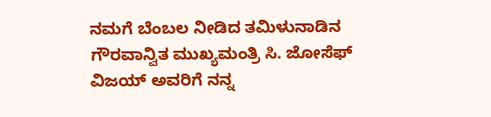ನಮಗೆ ಬೆಂಬಲ ನೀಡಿದ ತಮಿಳುನಾಡಿನ ಗೌರವಾನ್ವಿತ ಮುಖ್ಯಮಂತ್ರಿ ಸಿ. ಜೋಸೆಫ್ ವಿಜಯ್ ಅವರಿಗೆ ನನ್ನ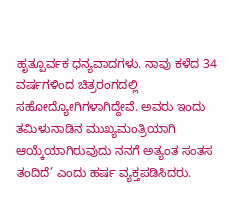ಹೃತ್ಪೂರ್ವಕ ಧನ್ಯವಾದಗಳು. ನಾವು ಕಳೆದ 34 ವರ್ಷಗಳಿಂದ ಚಿತ್ರರಂಗದಲ್ಲಿ ಸಹೋದ್ಯೋಗಿಗಳಾಗಿದ್ದೇವೆ. ಅವರು ಇಂದು ತಮಿಳುನಾಡಿನ ಮುಖ್ಯಮಂತ್ರಿಯಾಗಿ ಆಯ್ಕೆಯಾಗಿರುವುದು ನನಗೆ ಅತ್ಯಂತ ಸಂತಸ ತಂದಿದೆ’ ಎಂದು ಹರ್ಷ ವ್ಯಕ್ತಪಡಿಸಿದರು.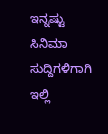ಇನ್ನಷ್ಟು ಸಿನಿಮಾ ಸುದ್ದಿಗಳಿಗಾಗಿ ಇಲ್ಲಿ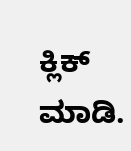ಕ್ಲಿಕ್ ಮಾಡಿ.